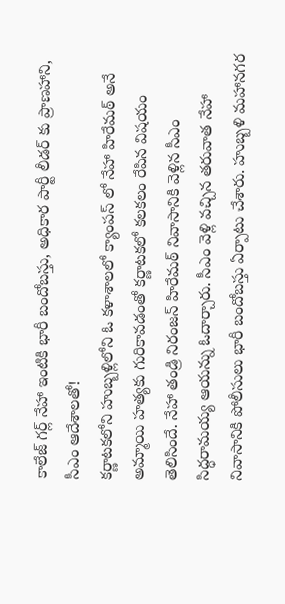కాలేజ్ గర్ల్ నేహా ఇంటికి భారీ బందోబస్తు, అధికార పార్టీ లీడర్ కు ప్రాణహాని, సీఎం ఆదేశాలతో!
కర్ణాటకలోని హుబ్బళ్లిలోని ఓ కళాశాలలో క్యాంపస్ లో నేహా హిరేమఠ్ అనే అమ్మాయి హత్యకు గురికావడంతో కర్ణాటకలో కలకలం రేపిన విషయం తెలిసిందే. నేహా తండ్రి నిరంజన్ హిరేమఠ్ నివాసానికి వెళ్లిన సీఎం సిద్ధరామయ్య ఆయన్ను ఓదార్చారు. సీఎం వెళ్లి వచ్చిన తరువాత నేహా నివాసానికి పోలీసులు భారీ బందోబస్తు ఏర్పాటు చేశారు. హుబ్బళి మహానగర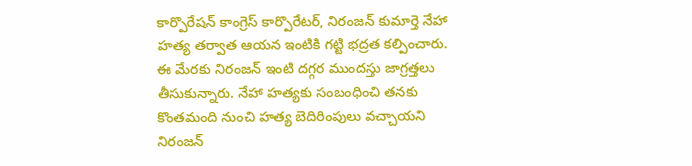కార్పొరేషన్ కాంగ్రెస్ కార్పొరేటర్, నిరంజన్ కుమార్తె నేహా హత్య తర్వాత ఆయన ఇంటికి గట్టి భద్రత కల్పించారు.
ఈ మేరకు నిరంజన్ ఇంటి దగ్గర ముందస్తు జాగ్రత్తలు తీసుకున్నారు. నేహా హత్యకు సంబంధించి తనకు కొంతమంది నుంచి హత్య బెదిరింపులు వచ్చాయని నిరంజన్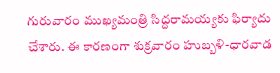గురువారం ముఖ్యమంత్రి సిద్దరామయ్యకు ఫిర్యాదు చేశారు. ఈ కారణంగా శుక్రవారం హుబ్బళి-ధారవాడ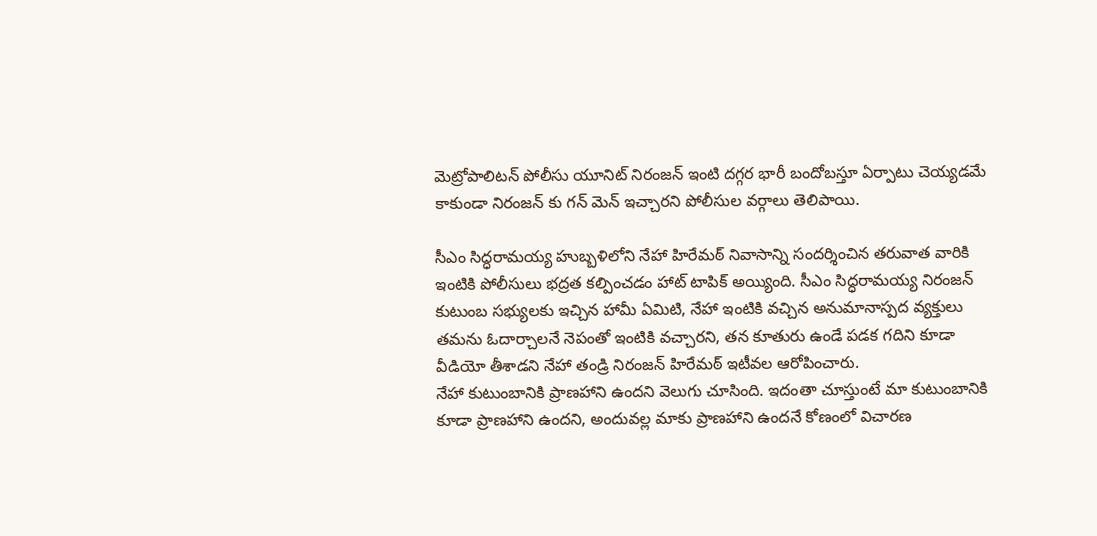మెట్రోపాలిటన్ పోలీసు యూనిట్ నిరంజన్ ఇంటి దగ్గర భారీ బందోబస్తూ ఏర్పాటు చెయ్యడమే కాకుండా నిరంజన్ కు గన్ మెన్ ఇచ్చారని పోలీసుల వర్గాలు తెలిపాయి.

సీఎం సిద్ధరామయ్య హుబ్బళిలోని నేహా హిరేమఠ్ నివాసాన్ని సందర్శించిన తరువాత వారికి ఇంటికి పోలీసులు భద్రత కల్పించడం హాట్ టాపిక్ అయ్యింది. సీఎం సిద్ధరామయ్య నిరంజన్ కుటుంబ సభ్యులకు ఇచ్చిన హామీ ఏమిటి, నేహా ఇంటికి వచ్చిన అనుమానాస్పద వ్యక్తులు తమను ఓదార్చాలనే నెపంతో ఇంటికి వచ్చారని, తన కూతురు ఉండే పడక గదిని కూడా వీడియో తీశాడని నేహా తండ్రి నిరంజన్ హిరేమఠ్ ఇటీవల ఆరోపించారు.
నేహా కుటుంబానికి ప్రాణహాని ఉందని వెలుగు చూసింది. ఇదంతా చూస్తుంటే మా కుటుంబానికి కూడా ప్రాణహాని ఉందని, అందువల్ల మాకు ప్రాణహాని ఉందనే కోణంలో విచారణ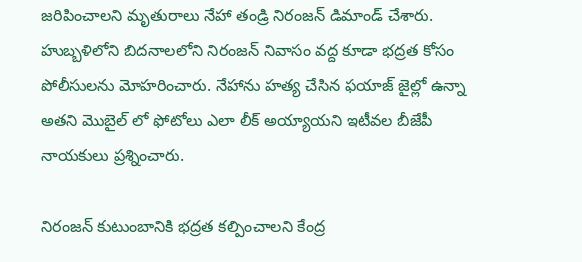జరిపించాలని మృతురాలు నేహా తండ్రి నిరంజన్ డిమాండ్ చేశారు. హుబ్బళిలోని బిదనాలలోని నిరంజన్ నివాసం వద్ద కూడా భద్రత కోసం పోలీసులను మోహరించారు. నేహాను హత్య చేసిన ఫయాజ్ జైల్లో ఉన్నా అతని మొబైల్ లో ఫోటోలు ఎలా లీక్ అయ్యాయని ఇటీవల బీజేపీ నాయకులు ప్రశ్నించారు.

నిరంజన్ కుటుంబానికి భద్రత కల్పించాలని కేంద్ర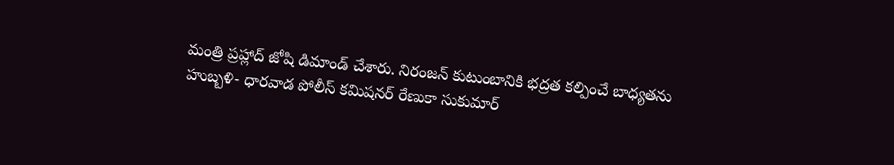మంత్రి ప్రహ్లాద్ జోషి డిమాండ్ చేశారు. నిరంజన్ కుటుంబానికి భద్రత కల్పించే బాధ్యతను హుబ్బళి- ధారవాడ పోలీస్ కమిషనర్ రేణుకా సుకుమార్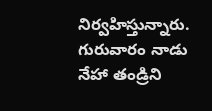నిర్వహిస్తున్నారు. గురువారం నాడు నేహా తండ్రిని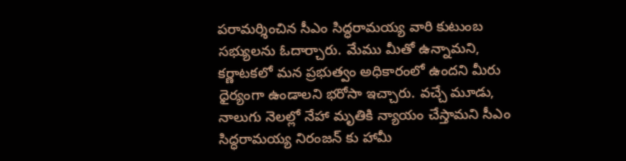పరామర్శించిన సీఎం సిద్ధరామయ్య వారి కుటుంబ సభ్యులను ఓదార్చారు. మేము మీతో ఉన్నామని, కర్ణాటకలో మన ప్రభుత్వం అధికారంలో ఉందని మీరు ధైర్యంగా ఉండాలని భరోసా ఇచ్చారు. వచ్చే మూడు, నాలుగు నెలల్లో నేహా మృతికి న్యాయం చేస్తామని సీఎం సిద్ధరామయ్య నిరంజన్ కు హామీ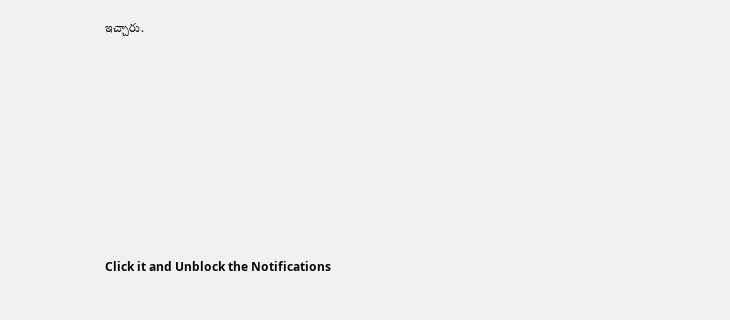ఇచ్చారు.












Click it and Unblock the Notifications